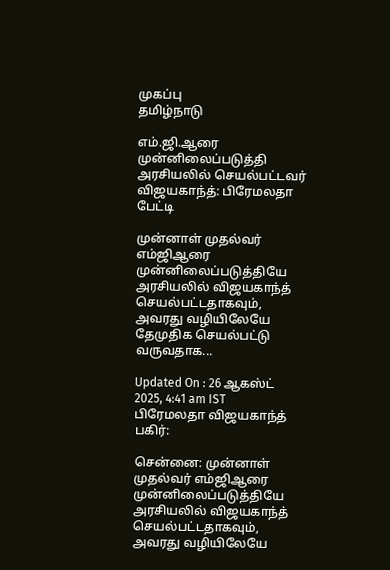முகப்பு
தமிழ்நாடு

எம்.ஜி.ஆரை முன்னிலைப்படுத்தி அரசியலில் செயல்பட்டவர் விஜயகாந்த்: பிரேமலதா பேட்டி

முன்னாள் முதல்வர் எம்ஜிஆரை முன்னிலைப்படுத்தியே அரசியலில் விஜயகாந்த் செயல்பட்டதாகவும், அவரது வழியிலேயே தேமுதிக செயல்பட்டு வருவதாக...

Updated On : 26 ஆகஸ்ட் 2025, 4:41 am IST
பிரேமலதா விஜயகாந்த்
பகிர்:

சென்னை: முன்னாள் முதல்வர் எம்ஜிஆரை முன்னிலைப்படுத்தியே அரசியலில் விஜயகாந்த் செயல்பட்டதாகவும், அவரது வழியிலேயே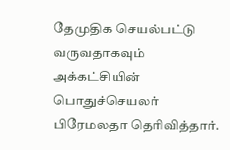தேமுதிக செயல்பட்டு வருவதாகவும் அக்கட்சியின் பொதுச்செயலர் பிரேமலதா தெரிவித்தார்.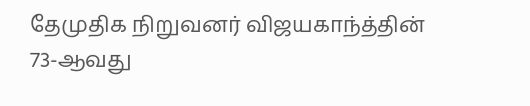தேமுதிக நிறுவனர் விஜயகாந்த்தின் 73-ஆவது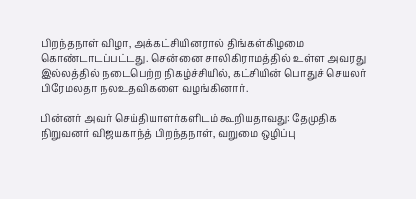பிறந்தநாள் விழா, அக்கட்சியினரால் திங்கள்கிழமை கொண்டாடப்பட்டது. சென்னை சாலிகிராமத்தில் உள்ள அவரது இல்லத்தில் நடைபெற்ற நிகழ்ச்சியில், கட்சியின் பொதுச் செயலர் பிரேமலதா நலஉதவிகளை வழங்கினார்.

பின்னர் அவர் செய்தியாளர்களிடம் கூறியதாவது: தேமுதிக நிறுவனர் விஜயகாந்த் பிறந்தநாள், வறுமை ஒழிப்பு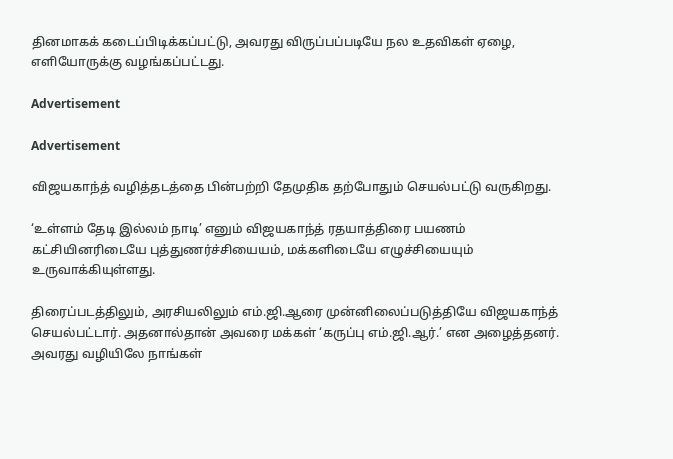தினமாகக் கடைப்பிடிக்கப்பட்டு, அவரது விருப்பப்படியே நல உதவிகள் ஏழை, எளியோருக்கு வழங்கப்பட்டது.

Advertisement

Advertisement

விஜயகாந்த் வழித்தடத்தை பின்பற்றி தேமுதிக தற்போதும் செயல்பட்டு வருகிறது.

‘உள்ளம் தேடி இல்லம் நாடி’ எனும் விஜயகாந்த் ரதயாத்திரை பயணம் கட்சியினரிடையே புத்துணர்ச்சியையம், மக்களிடையே எழுச்சியையும் உருவாக்கியுள்ளது.

திரைப்படத்திலும், அரசியலிலும் எம்.ஜி.ஆரை முன்னிலைப்படுத்தியே விஜயகாந்த் செயல்பட்டார். அதனால்தான் அவரை மக்கள் ‘கருப்பு எம்.ஜி.ஆர்.’ என அழைத்தனர். அவரது வழியிலே நாங்கள்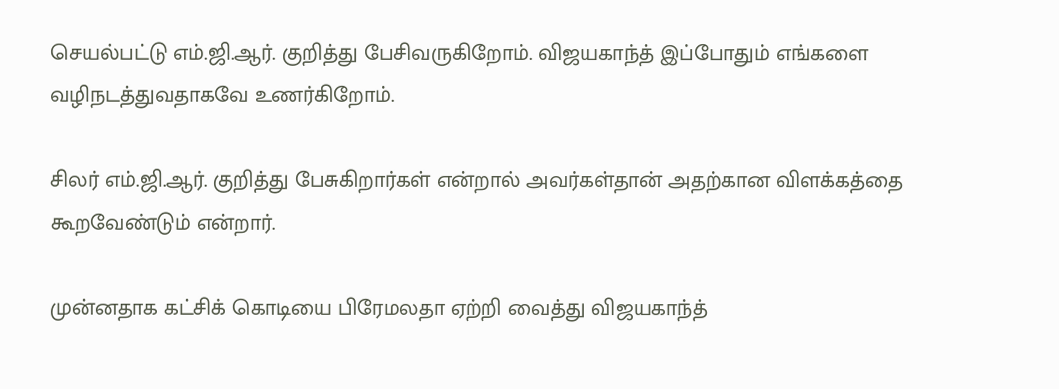செயல்பட்டு எம்.ஜி.ஆர். குறித்து பேசிவருகிறோம். விஜயகாந்த் இப்போதும் எங்களை வழிநடத்துவதாகவே உணர்கிறோம்.

சிலர் எம்.ஜி.ஆர். குறித்து பேசுகிறார்கள் என்றால் அவர்கள்தான் அதற்கான விளக்கத்தை கூறவேண்டும் என்றார்.

முன்னதாக கட்சிக் கொடியை பிரேமலதா ஏற்றி வைத்து விஜயகாந்த்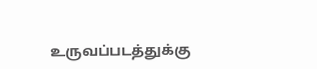உருவப்படத்துக்கு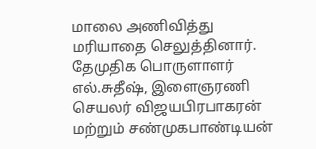மாலை அணிவித்து மரியாதை செலுத்தினார். தேமுதிக பொருளாளர் எல்.சுதீஷ், இளைஞரணி செயலர் விஜயபிரபாகரன் மற்றும் சண்முகபாண்டியன்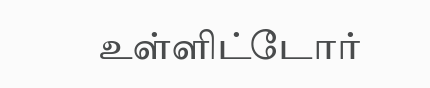உள்ளிட்டோர்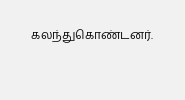கலந்துகொண்டனர்.